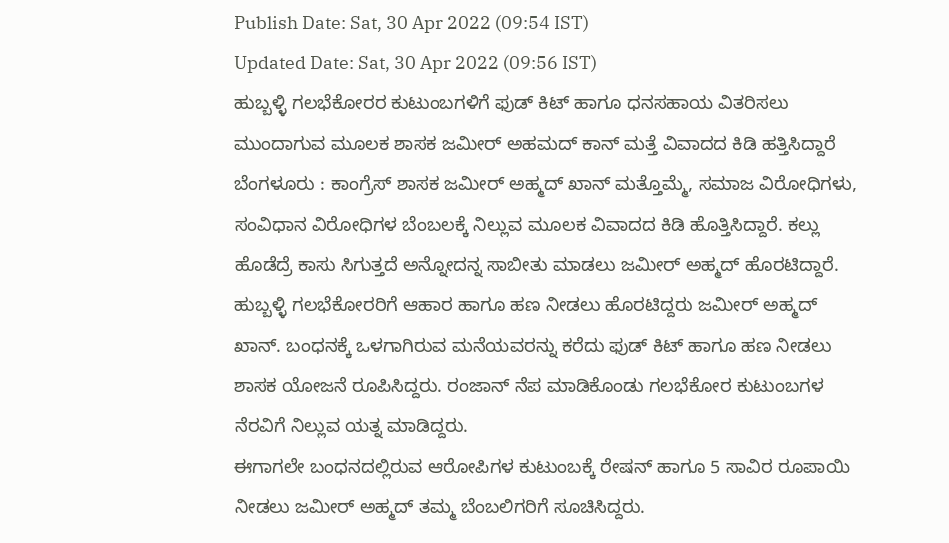Publish Date: Sat, 30 Apr 2022 (09:54 IST)
Updated Date: Sat, 30 Apr 2022 (09:56 IST)
ಹುಬ್ಬಳ್ಳಿ ಗಲಭೆಕೋರರ ಕುಟುಂಬಗಳಿಗೆ ಫುಡ್ ಕಿಟ್ ಹಾಗೂ ಧನಸಹಾಯ ವಿತರಿಸಲು ಮುಂದಾಗುವ ಮೂಲಕ ಶಾಸಕ ಜಮೀರ್ ಅಹಮದ್ ಕಾನ್ ಮತ್ತೆ ವಿವಾದದ ಕಿಡಿ ಹತ್ತಿಸಿದ್ದಾರೆ
ಬೆಂಗಳೂರು : ಕಾಂಗ್ರೆಸ್ ಶಾಸಕ ಜಮೀರ್ ಅಹ್ಮದ್ ಖಾನ್ ಮತ್ತೊಮ್ಮೆ, ಸಮಾಜ ವಿರೋಧಿಗಳು, ಸಂವಿಧಾನ ವಿರೋಧಿಗಳ ಬೆಂಬಲಕ್ಕೆ ನಿಲ್ಲುವ ಮೂಲಕ ವಿವಾದದ ಕಿಡಿ ಹೊತ್ತಿಸಿದ್ದಾರೆ. ಕಲ್ಲು ಹೊಡೆದ್ರೆ ಕಾಸು ಸಿಗುತ್ತದೆ ಅನ್ನೋದನ್ನ ಸಾಬೀತು ಮಾಡಲು ಜಮೀರ್ ಅಹ್ಮದ್ ಹೊರಟಿದ್ದಾರೆ.
ಹುಬ್ಬಳ್ಳಿ ಗಲಭೆಕೋರರಿಗೆ ಆಹಾರ ಹಾಗೂ ಹಣ ನೀಡಲು ಹೊರಟಿದ್ದರು ಜಮೀರ್ ಅಹ್ಮದ್ ಖಾನ್. ಬಂಧನಕ್ಕೆ ಒಳಗಾಗಿರುವ ಮನೆಯವರನ್ನು ಕರೆದು ಫುಡ್ ಕಿಟ್ ಹಾಗೂ ಹಣ ನೀಡಲು ಶಾಸಕ ಯೋಜನೆ ರೂಪಿಸಿದ್ದರು. ರಂಜಾನ್ ನೆಪ ಮಾಡಿಕೊಂಡು ಗಲಭೆಕೋರ ಕುಟುಂಬಗಳ ನೆರವಿಗೆ ನಿಲ್ಲುವ ಯತ್ನ ಮಾಡಿದ್ದರು.
ಈಗಾಗಲೇ ಬಂಧನದಲ್ಲಿರುವ ಆರೋಪಿಗಳ ಕುಟುಂಬಕ್ಕೆ ರೇಷನ್ ಹಾಗೂ 5 ಸಾವಿರ ರೂಪಾಯಿ ನೀಡಲು ಜಮೀರ್ ಅಹ್ಮದ್ ತಮ್ಮ ಬೆಂಬಲಿಗರಿಗೆ ಸೂಚಿಸಿದ್ದರು.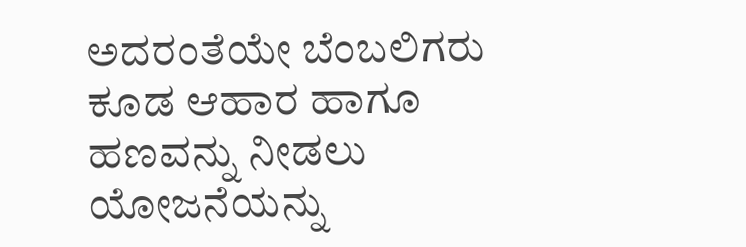ಅದರಂತೆಯೇ ಬೆಂಬಲಿಗರು ಕೂಡ ಆಹಾರ ಹಾಗೂ ಹಣವನ್ನು ನೀಡಲು ಯೋಜನೆಯನ್ನು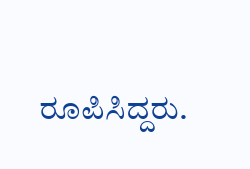ರೂಪಿಸಿದ್ದರು.